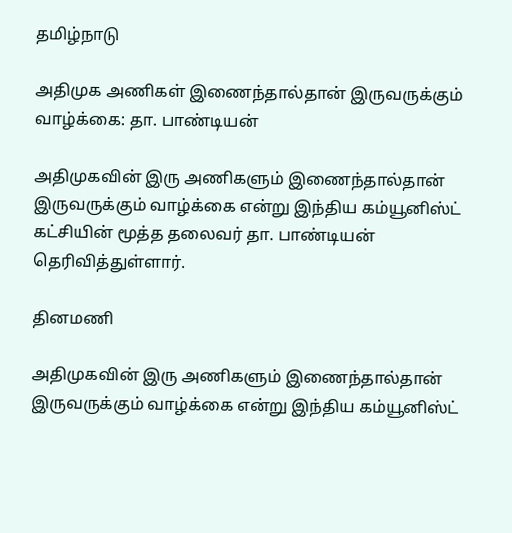தமிழ்நாடு

அதிமுக அணிகள் இணைந்தால்தான் இருவருக்கும் வாழ்க்கை: தா. பாண்டியன்

அதிமுகவின் இரு அணிகளும் இணைந்தால்தான் இருவருக்கும் வாழ்க்கை என்று இந்திய கம்யூனிஸ்ட் கட்சியின் மூத்த தலைவர் தா. பாண்டியன் தெரிவித்துள்ளார்.

தினமணி

அதிமுகவின் இரு அணிகளும் இணைந்தால்தான் இருவருக்கும் வாழ்க்கை என்று இந்திய கம்யூனிஸ்ட்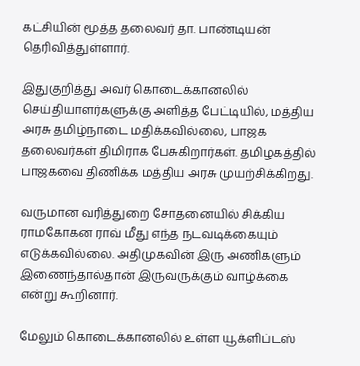கட்சியின் மூத்த தலைவர் தா. பாண்டியன் தெரிவித்துள்ளார்.

இதுகுறித்து அவர் கொடைக்கானலில் செய்தியாளர்களுக்கு அளித்த பேட்டியில், மத்திய அரசு தமிழ்நாடை மதிக்கவில்லை, பாஜக தலைவர்கள் திமிராக பேசுகிறார்கள். தமிழகத்தில் பாஜகவை திணிக்க மத்திய அரசு முயற்சிக்கிறது.

வருமான வரித்துறை சோதனையில் சிக்கிய ராமகோகன ராவ் மீது எந்த நடவடிக்கையும் எடுக்கவில்லை. அதிமுகவின் இரு அணிகளும் இணைந்தால்தான் இருவருக்கும் வாழ்க்கை என்று கூறினார்.

மேலும் கொடைக்கானலில் உள்ள யூக்ளிப்டஸ்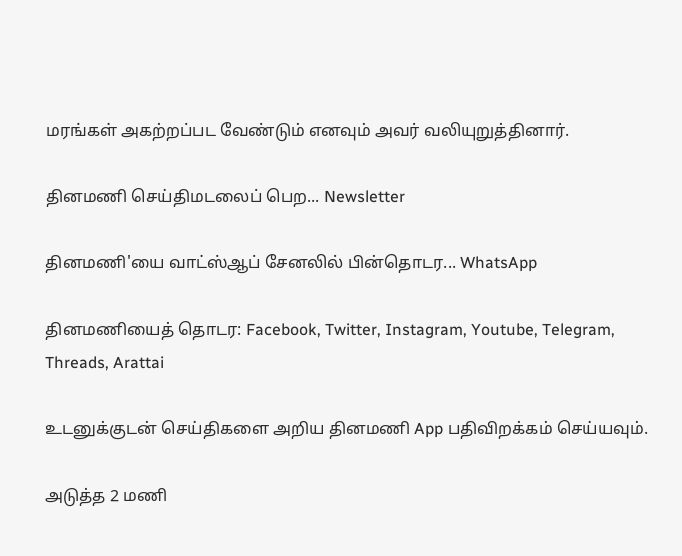மரங்கள் அகற்றப்பட வேண்டும் எனவும் அவர் வலியுறுத்தினார்.

தினமணி செய்திமடலைப் பெற... Newsletter

தினமணி'யை வாட்ஸ்ஆப் சேனலில் பின்தொடர... WhatsApp

தினமணியைத் தொடர: Facebook, Twitter, Instagram, Youtube, Telegram, Threads, Arattai

உடனுக்குடன் செய்திகளை அறிய தினமணி App பதிவிறக்கம் செய்யவும்.

அடுத்த 2 மணி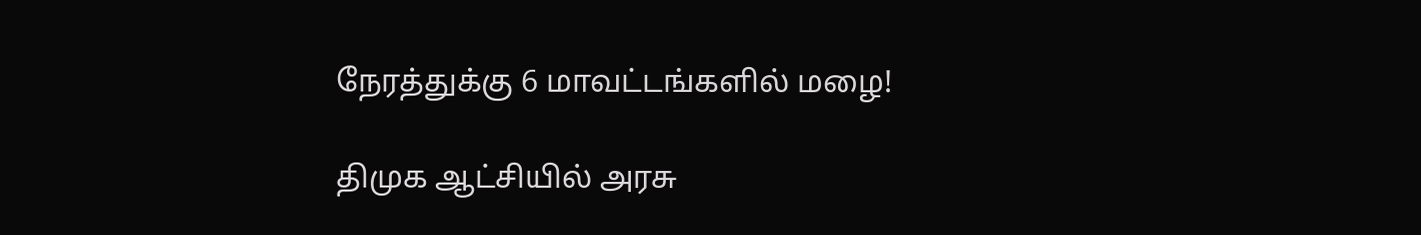நேரத்துக்கு 6 மாவட்டங்களில் மழை!

திமுக ஆட்சியில் அரசு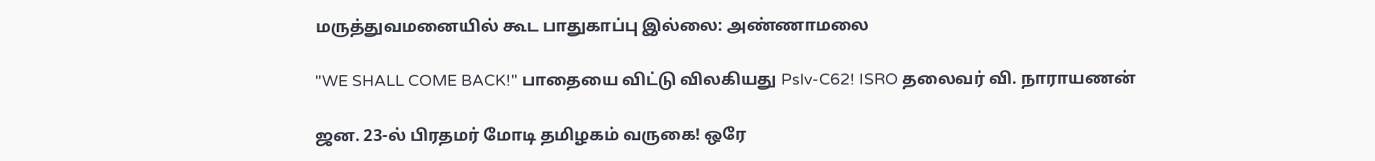மருத்துவமனையில் கூட பாதுகாப்பு இல்லை: அண்ணாமலை

"WE SHALL COME BACK!" பாதையை விட்டு விலகியது Pslv-C62! ISRO தலைவர் வி. நாராயணன்

ஜன. 23-ல் பிரதமர் மோடி தமிழகம் வருகை! ஒரே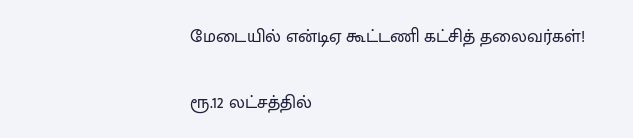மேடையில் என்டிஏ கூட்டணி கட்சித் தலைவர்கள்!

ரூ.12 லட்சத்தில்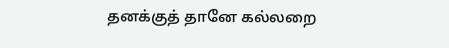தனக்குத் தானே கல்லறை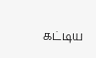கட்டிய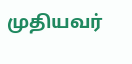முதியவர்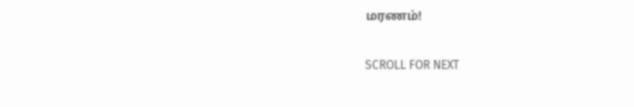மரணம்!

SCROLL FOR NEXT